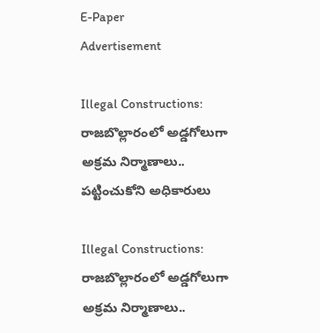E-Paper
Advertisement

Illegal Constructions: రాజబొల్లారంలో అడ్డగోలుగా అక్రమ నిర్మాణాలు.. పట్టించుకోని అధికారులు

Illegal Constructions: రాజబొల్లారంలో అడ్డగోలుగా అక్రమ నిర్మాణాలు..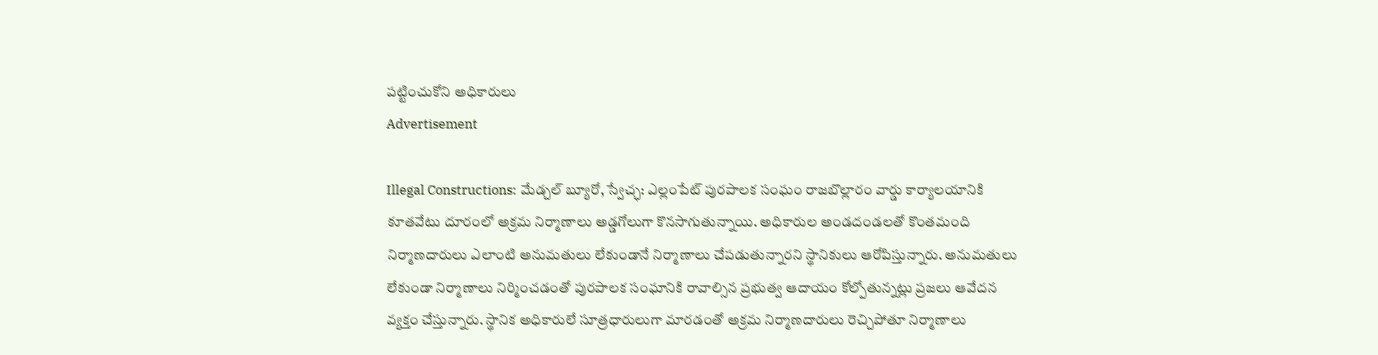పట్టించుకోని అధికారులు
Advertisement

Illegal Constructions: మేడ్చల్ బ్యూరో, స్వేచ్ఛ: ఎల్లంపేట్ పురపాలక సంఘం రాజబొల్లారం వార్డు కార్యాలయానికి కూతవేటు దూరంలో అక్రమ నిర్మాణాలు అడ్డగోలుగా కొనసాగుతున్నాయి. అధికారుల అండదండలతో కొంతమంది నిర్మాణదారులు ఎలాంటి అనుమతులు లేకుండానే నిర్మాణాలు చేపడుతున్నారని స్థానికులు ఆరోపిస్తున్నారు. అనుమతులు లేకుండా నిర్మాణాలు నిర్మించడంతో పురపాలక సంఘానికి రావాల్సిన ప్రభుత్వ ఆదాయం కోల్పోతున్నట్లు ప్రజలు ఆవేదన వ్యక్తం చేస్తున్నారు. స్థానిక అధికారులే సూత్రధారులుగా మారడంతో అక్రమ నిర్మాణదారులు రెచ్చిపోతూ నిర్మాణాలు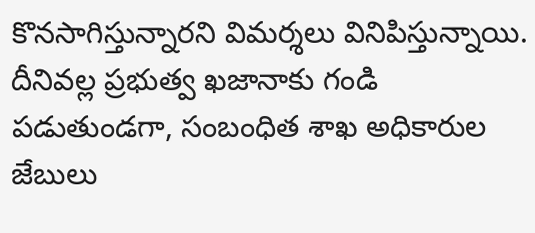కొనసాగిస్తున్నారని విమర్శలు వినిపిస్తున్నాయి. దీనివల్ల ప్రభుత్వ ఖజానాకు గండి పడుతుండగా, సంబంధిత శాఖ అధికారుల జేబులు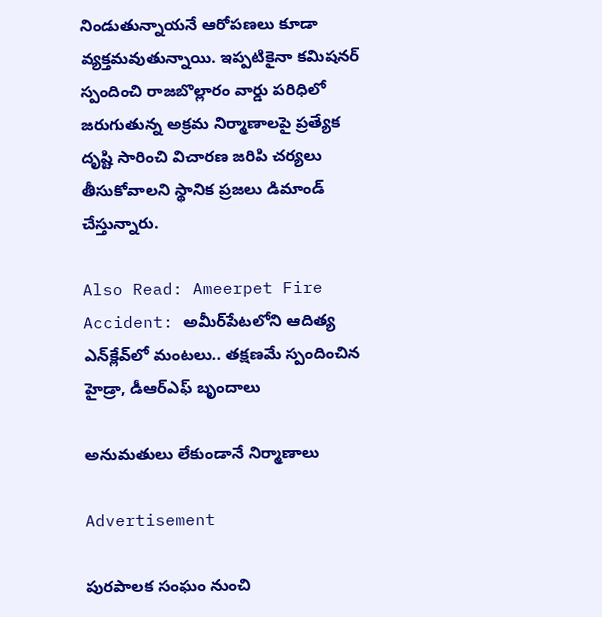నిండుతున్నాయనే ఆరోపణలు కూడా వ్యక్తమవుతున్నాయి. ఇప్పటికైనా కమిషనర్ స్పందించి రాజబొల్లారం వార్డు పరిధిలో జరుగుతున్న అక్రమ నిర్మాణాలపై ప్రత్యేక దృష్టి సారించి విచారణ జరిపి చర్యలు తీసుకోవాలని స్థానిక ప్రజలు డిమాండ్ చేస్తున్నారు.

Also Read: Ameerpet Fire Accident: అమీర్‌పేట‌లోని ఆదిత్య ఎన్‌క్లేవ్‌లో మంట‌లు.. త‌క్ష‌ణ‌మే స్పందించిన హైడ్రా, డీఆర్ఎఫ్ బృందాలు

అనుమతులు లేకుండానే నిర్మాణాలు

Advertisement

పురపాలక సంఘం నుంచి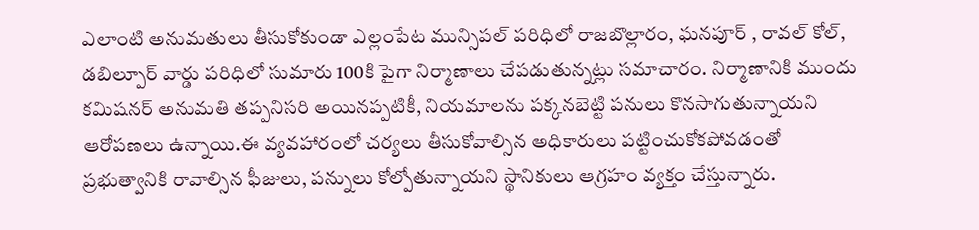ఎలాంటి అనుమతులు తీసుకోకుండా ఎల్లంపేట మున్సిపల్ పరిధిలో రాజబొల్లారం, ఘనపూర్ , రావల్ కోల్, డబిల్పూర్ వార్డు పరిధిలో సుమారు 100కి పైగా నిర్మాణాలు చేపడుతున్నట్లు సమాచారం. నిర్మాణానికి ముందు కమిషనర్ అనుమతి తప్పనిసరి అయినప్పటికీ, నియమాలను పక్కనబెట్టి పనులు కొనసాగుతున్నాయని ఆరోపణలు ఉన్నాయి.ఈ వ్యవహారంలో చర్యలు తీసుకోవాల్సిన అధికారులు పట్టించుకోకపోవడంతో ప్రభుత్వానికి రావాల్సిన ఫీజులు, పన్నులు కోల్పోతున్నాయని స్థానికులు ఆగ్రహం వ్యక్తం చేస్తున్నారు.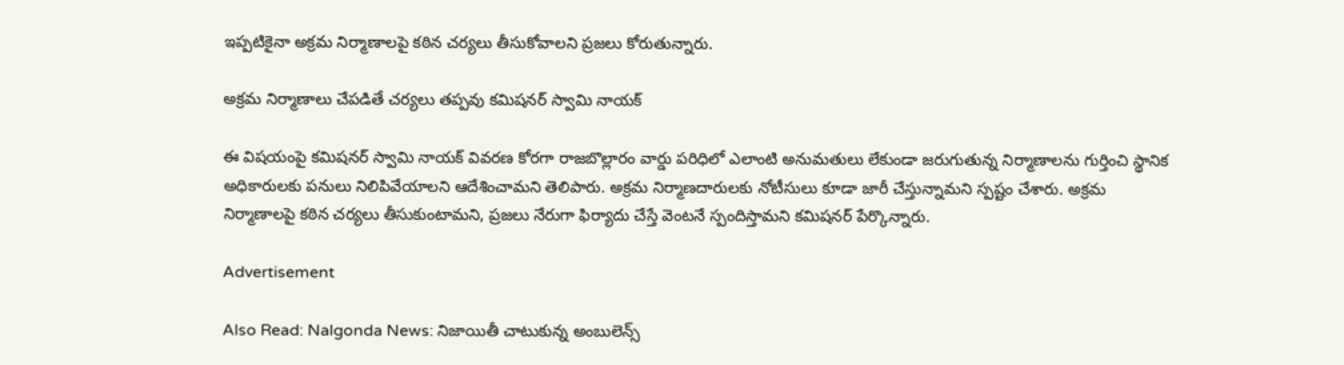ఇప్పటికైనా అక్రమ నిర్మాణాలపై కఠిన చర్యలు తీసుకోవాలని ప్రజలు కోరుతున్నారు.

అక్రమ నిర్మాణాలు చేపడితే చర్యలు తప్పవు కమిషనర్ స్వామి నాయక్

ఈ విషయంపై కమిషనర్ స్వామి నాయక్ వివరణ కోరగా రాజబొల్లారం వార్డు పరిధిలో ఎలాంటి అనుమతులు లేకుండా జరుగుతున్న నిర్మాణాలను గుర్తించి స్థానిక అధికారులకు పనులు నిలిపివేయాలని ఆదేశించామని తెలిపారు. అక్రమ నిర్మాణదారులకు నోటీసులు కూడా జారీ చేస్తున్నామని స్పష్టం చేశారు. అక్రమ నిర్మాణాలపై కఠిన చర్యలు తీసుకుంటామని, ప్రజలు నేరుగా ఫిర్యాదు చేస్తే వెంటనే స్పందిస్తామని కమిషనర్ పేర్కొన్నారు.

Advertisement

Also Read: Nalgonda News: నిజాయితీ చాటుకున్న అంబులెన్స్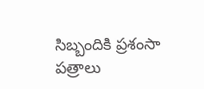సిబ్బందికి ప్రశంసా పత్రాలు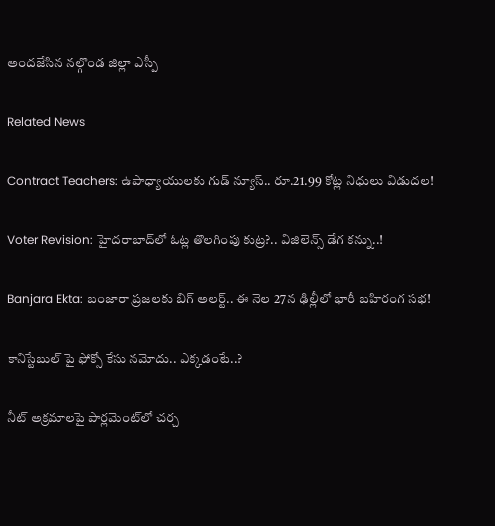అందజేసిన నల్గొండ జిల్లా ఎస్పీ

Related News

Contract Teachers: ఉపాధ్యాయులకు గుడ్ న్యూస్.. రూ.21.99 కోట్ల నిధులు విడుదల!

Voter Revision: హైదరాబాద్‌లో ఓట్ల తొలగింపు కుట్ర?.. విజిలెన్స్ డేగ కన్ను..!

Banjara Ekta: బంజారా ప్రజలకు బిగ్ అలర్ట్.. ఈ నెల 27న ఢిల్లీలో భారీ బహిరంగ సభ!

కానిస్టేబుల్ పై ఫోక్సో కేసు నమోదు.. ఎక్కడంటే..?

నీట్ అక్రమాలపై పార్లమెంట్‌లో చర్చ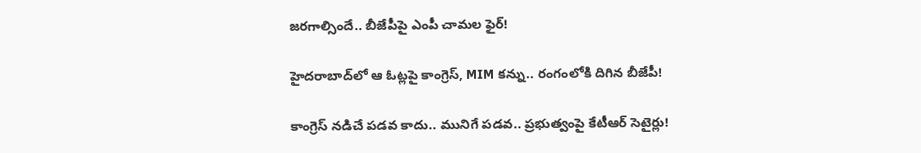జరగాల్సిందే.. బీజేపీపై ఎంపీ చామల ఫైర్!

హైదరాబాద్‌లో ఆ ఓట్లపై కాంగ్రెస్, MIM కన్ను.. రంగంలోకి దిగిన బీజేపీ!

కాంగ్రెస్ నడిచే పడవ కాదు.. మునిగే పడవ.. ప్రభుత్వంపై కేటీఆర్ సెటైర్లు!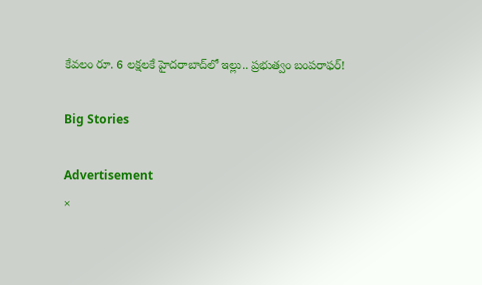కేవలం రూ. 6 లక్షలకే హైదరాబాద్‌లో ఇల్లు.. ప్రభుత్వం బంపరాఫర్!

Big Stories

Advertisement
×